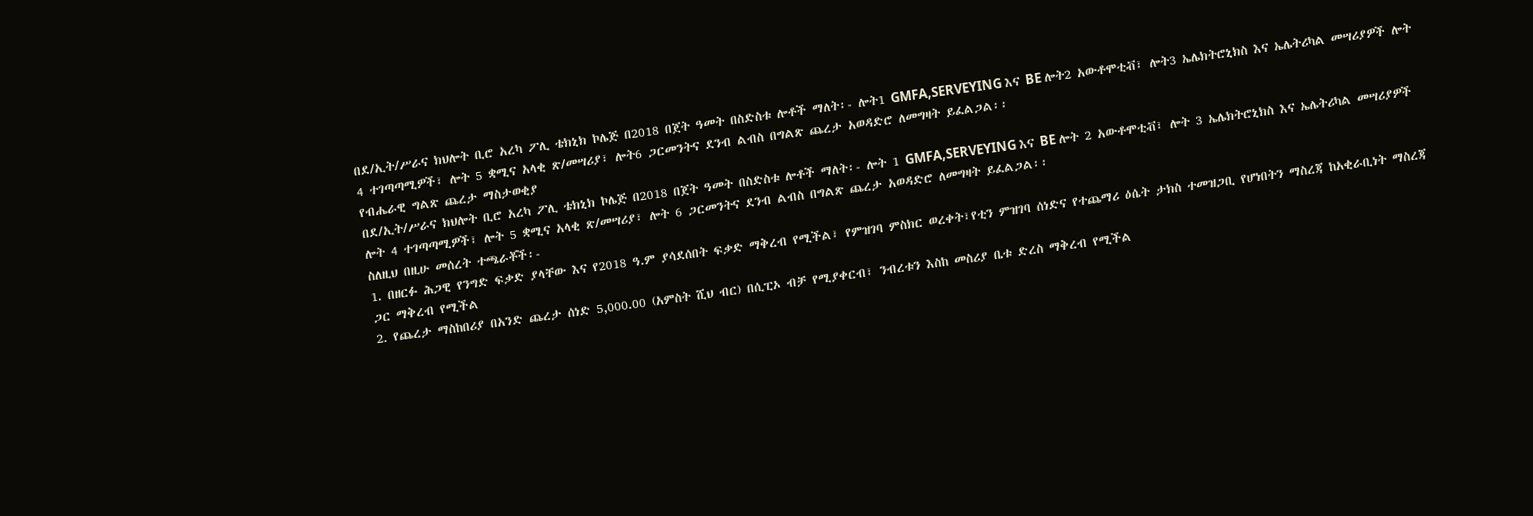በደ/ኢት/ሥራና ክህሎት ቢሮ አረካ ፖሊ ቴክኒክ ኮሌጅ በ2018 በጀት ዓመት በስድስቱ ሎቶች ማለት፡- ሎት1 GMFA,SERVEYING እና BE ሎት2 አውቶሞቲቭ፣ ሎት3 ኤሌክትሮኒክስ እና ኤሌትሪካል መሣሪያዎች ሎት 4 ተገጣጣሚዎች፣ ሎት 5 ቋሚና አላቂ ጽ/መሣሪያ፣ ሎት6 ጋርመንትና ደንብ ልብስ በግልጽ ጨረታ አወዳድሮ ለመግዛት ይፈልጋል፡፡
የብሔራዊ ግልጽ ጨረታ ማስታወቂያ
በደ/ኢት/ሥራና ክህሎት ቢሮ አረካ ፖሊ ቴክኒክ ኮሌጅ በ2018 በጀት ዓመት በስድስቱ ሎቶች ማለት፡- ሎት 1 GMFA,SERVEYING እና BE ሎት 2 አውቶሞቲቭ፣ ሎት 3 ኤሌክትሮኒክስ እና ኤሌትሪካል መሣሪያዎች ሎት 4 ተገጣጣሚዎች፣ ሎት 5 ቋሚና አላቂ ጽ/መሣሪያ፣ ሎት 6 ጋርመንትና ደንብ ልብስ በግልጽ ጨረታ አወዳድሮ ለመግዛት ይፈልጋል፡፡
ስለዚህ በዚሁ መሰረት ተጫራቾች፡-
1. በዘርፉ ሕጋዊ የንግድ ፍቃድ ያላቸው እና የ2018 ዓ.ም ያሳደሰበት ፍቃድ ማቅረብ የሚችል፣ የምዝገባ ምስክር ወረቀት፣የቲን ምዝገባ ሰነድና የተጨማሪ ዕሴት ታክስ ተመዝጋቢ የሆነበትን ማስረጃ ከአቂራቢነት ማስረጃ ጋር ማቅረብ የሚችል
2. የጨረታ ማስከበሪያ በአንድ ጨረታ ሰነድ 5,000.00 (አምስት ሺህ ብር) በሲፒኦ ብቻ የሚያቀርብ፣ ንብረቱን እስከ መስሪያ ቤቱ ድረስ ማቅረብ የሚችል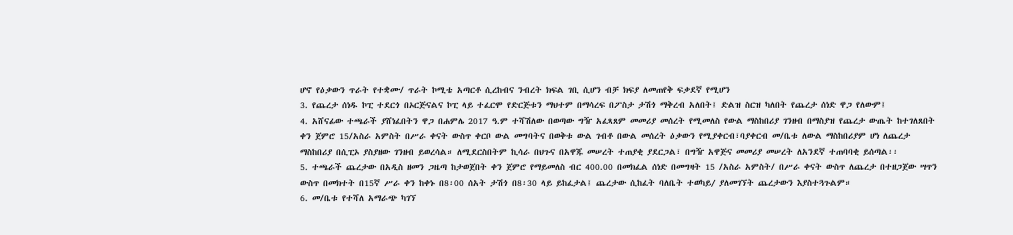ሆኖ የዕቃውን ጥራት የተቋሙ/ ጥራት ኮሚቴ አጣርቶ ሲረከብና ንብረት ክፍል ገቢ ሲሆን ብቻ ክፍያ ለመጠየቅ ፍቃደኛ የሚሆን
3. የጨረታ ሰነዱ ኮፒ ተደርጎ በኦርጅናልና ኮፒ ላይ ተፈርሞ የድርጅቱን ማህተም በማሳረፍ በፖስታ ታሽጎ ማቅረብ አለበት፤ ድልዝ ስርዝ ካለበት የጨረታ ሰነድ ዋጋ የለውም፤
4. አሸናፊው ተጫራች ያሸነፈበትን ዋጋ በሐምሌ 2017 ዓ.ም ተሻሽለው በወጣው ግዥ አፈጻጸም መመሪያ መሰረት የሚመለስ የውል ማስከበሪያ ገንዘብ በማስያዝ የጨረታ ውጤት ከተገለጸበት ቀን ጀምሮ 15/አስራ አምስት በሥራ ቀናት ውስጥ ቀርቦ ውል መግባትና በወቅቱ ውል ገብቶ በውል መሰረት ዕቃውን የሚያቀርብ፣ባያቀርብ መ/ቤቱ ለውል ማስከበሪያም ሆነ ለጨረታ ማስከበሪያ በሲፒኦ ያስያዘው ገንዘብ ይወረሳል። ለሚደርስበትም ኪሳራ በህጉና በአዋጁ መሠረት ተጠያቂ ያደርጋል፣ በግዥ አዋጅና መመሪያ መሠረት ለአንደኛ ተጠባባቂ ይሰጣል፡፡
5. ተጫራች ጨረታው በአዲስ ዘመን ጋዜጣ ከታወጀበት ቀን ጀምሮ የማይመለስ ብር 400.00 በመክፈል ሰነድ በመግዛት 15 /አስራ አምስት/ በሥራ ቀናት ውስጥ ለጨረታ በተዘጋጀው ሣጥን ውስጥ በመክተት በ15ኛ ሥራ ቀን ከቀኑ በ8፡00 ሰአት ታሽጎ በ8፡30 ላይ ይከፈታል፤ ጨረታው ሲከፈት ባለቤት ተወካይ⁄ ያለመገኘት ጨረታውን እያስተጓጉልም።
6. መ/ቤቱ የተሻለ አማራጭ ካገኘ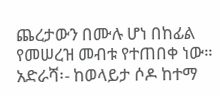ጨረታውን በሙሉ ሆነ በከፊል የመሠረዝ መብቱ የተጠበቀ ነው።
አድራሻ፡- ከወላይታ ሶዶ ከተማ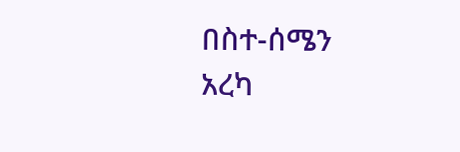በስተ-ሰሜን አረካ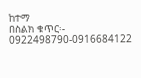ከተማ
በስልክ ቁጥር፡- 0922498790-0916684122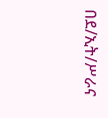በደ/ኢት/ሥራና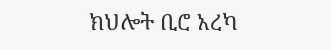ክህሎት ቢሮ አረካ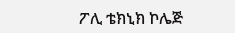ፖሊ ቴክኒክ ኮሌጅ